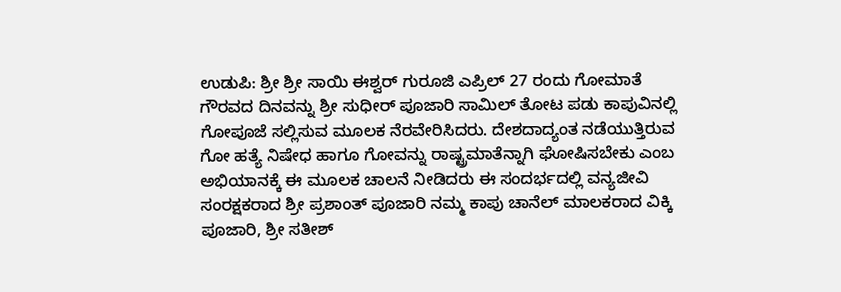ಉಡುಪಿ: ಶ್ರೀ ಶ್ರೀ ಸಾಯಿ ಈಶ್ವರ್ ಗುರೂಜಿ ಎಪ್ರಿಲ್ 27 ರಂದು ಗೋಮಾತೆ ಗೌರವದ ದಿನವನ್ನು ಶ್ರೀ ಸುಧೀರ್ ಪೂಜಾರಿ ಸಾಮಿಲ್ ತೋಟ ಪಡು ಕಾಪುವಿನಲ್ಲಿ ಗೋಪೂಜೆ ಸಲ್ಲಿಸುವ ಮೂಲಕ ನೆರವೇರಿಸಿದರು. ದೇಶದಾದ್ಯಂತ ನಡೆಯುತ್ತಿರುವ ಗೋ ಹತ್ಯೆ ನಿಷೇಧ ಹಾಗೂ ಗೋವನ್ನು ರಾಷ್ಟ್ರಮಾತೆನ್ನಾಗಿ ಘೋಷಿಸಬೇಕು ಎಂಬ ಅಭಿಯಾನಕ್ಕೆ ಈ ಮೂಲಕ ಚಾಲನೆ ನೀಡಿದರು ಈ ಸಂದರ್ಭದಲ್ಲಿ ವನ್ಯಜೀವಿ ಸಂರಕ್ಷಕರಾದ ಶ್ರೀ ಪ್ರಶಾಂತ್ ಪೂಜಾರಿ ನಮ್ಮ ಕಾಪು ಚಾನೆಲ್ ಮಾಲಕರಾದ ವಿಕ್ಕಿ ಪೂಜಾರಿ, ಶ್ರೀ ಸತೀಶ್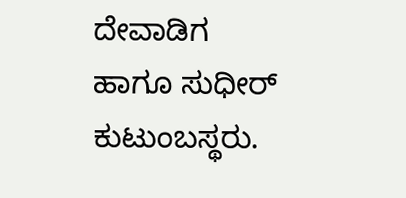ದೇವಾಡಿಗ ಹಾಗೂ ಸುಧೀರ್ ಕುಟುಂಬಸ್ಥರು.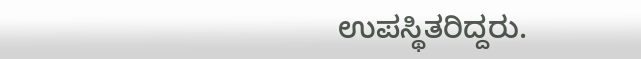ಉಪಸ್ಥಿತರಿದ್ದರು.